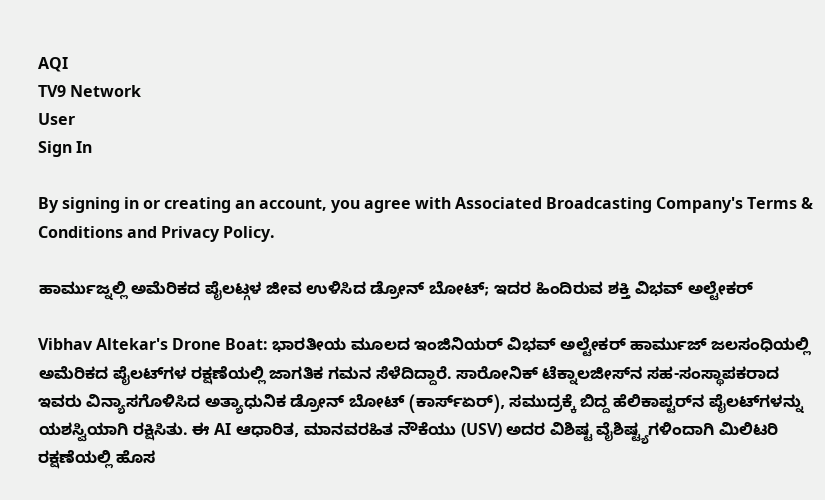AQI
TV9 Network
User
Sign In

By signing in or creating an account, you agree with Associated Broadcasting Company's Terms & Conditions and Privacy Policy.

ಹಾರ್ಮುಜ್ನಲ್ಲಿ ಅಮೆರಿಕದ ಪೈಲಟ್ಗಳ ಜೀವ ಉಳಿಸಿದ ಡ್ರೋನ್ ಬೋಟ್; ಇದರ ಹಿಂದಿರುವ ಶಕ್ತಿ ವಿಭವ್ ಅಲ್ಟೇಕರ್

Vibhav Altekar's Drone Boat: ಭಾರತೀಯ ಮೂಲದ ಇಂಜಿನಿಯರ್ ವಿಭವ್ ಅಲ್ಟೇಕರ್ ಹಾರ್ಮುಜ್ ಜಲಸಂಧಿಯಲ್ಲಿ ಅಮೆರಿಕದ ಪೈಲಟ್‌ಗಳ ರಕ್ಷಣೆಯಲ್ಲಿ ಜಾಗತಿಕ ಗಮನ ಸೆಳೆದಿದ್ದಾರೆ. ಸಾರೋನಿಕ್ ಟೆಕ್ನಾಲಜೀಸ್‌ನ ಸಹ-ಸಂಸ್ಥಾಪಕರಾದ ಇವರು ವಿನ್ಯಾಸಗೊಳಿಸಿದ ಅತ್ಯಾಧುನಿಕ ಡ್ರೋನ್ ಬೋಟ್ (ಕಾರ್ಸ್ಏರ್), ಸಮುದ್ರಕ್ಕೆ ಬಿದ್ದ ಹೆಲಿಕಾಪ್ಟರ್‌ನ ಪೈಲಟ್‌ಗಳನ್ನು ಯಶಸ್ವಿಯಾಗಿ ರಕ್ಷಿಸಿತು. ಈ AI ಆಧಾರಿತ, ಮಾನವರಹಿತ ನೌಕೆಯು (USV) ಅದರ ವಿಶಿಷ್ಟ ವೈಶಿಷ್ಟ್ಯಗಳಿಂದಾಗಿ ಮಿಲಿಟರಿ ರಕ್ಷಣೆಯಲ್ಲಿ ಹೊಸ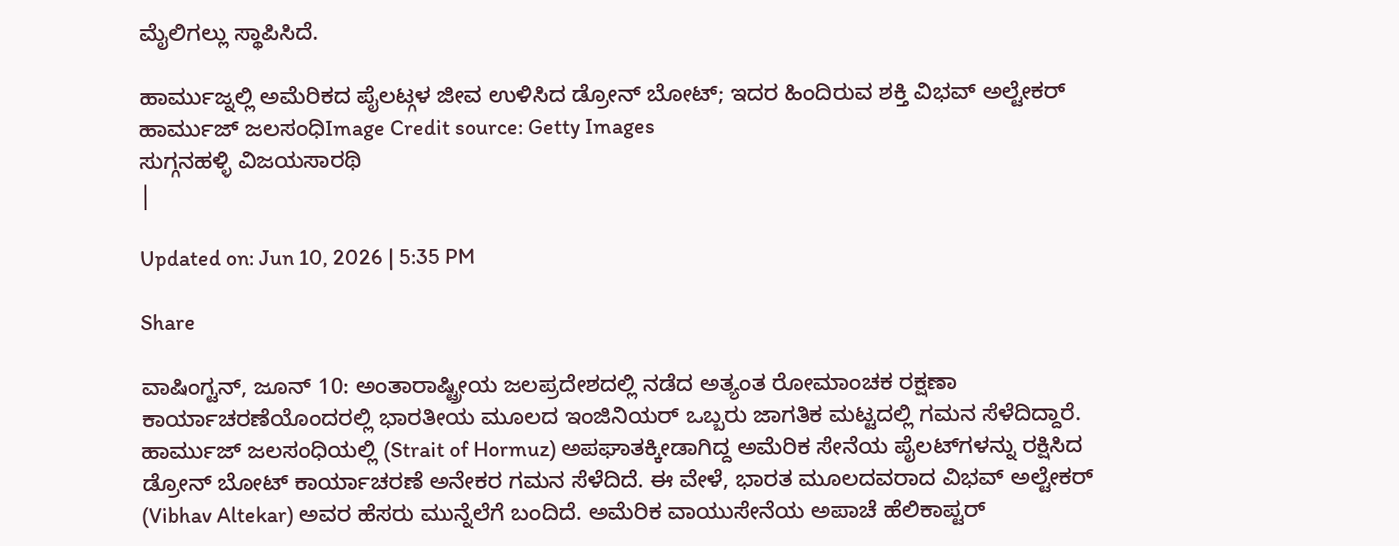ಮೈಲಿಗಲ್ಲು ಸ್ಥಾಪಿಸಿದೆ.

ಹಾರ್ಮುಜ್ನಲ್ಲಿ ಅಮೆರಿಕದ ಪೈಲಟ್ಗಳ ಜೀವ ಉಳಿಸಿದ ಡ್ರೋನ್ ಬೋಟ್; ಇದರ ಹಿಂದಿರುವ ಶಕ್ತಿ ವಿಭವ್ ಅಲ್ಟೇಕರ್
ಹಾರ್ಮುಜ್ ಜಲಸಂಧಿImage Credit source: Getty Images
ಸುಗ್ಗನಹಳ್ಳಿ ವಿಜಯಸಾರಥಿ
|

Updated on: Jun 10, 2026 | 5:35 PM

Share

ವಾಷಿಂಗ್ಟನ್, ಜೂನ್ 10: ಅಂತಾರಾಷ್ಟ್ರೀಯ ಜಲಪ್ರದೇಶದಲ್ಲಿ ನಡೆದ ಅತ್ಯಂತ ರೋಮಾಂಚಕ ರಕ್ಷಣಾ ಕಾರ್ಯಾಚರಣೆಯೊಂದರಲ್ಲಿ ಭಾರತೀಯ ಮೂಲದ ಇಂಜಿನಿಯರ್ ಒಬ್ಬರು ಜಾಗತಿಕ ಮಟ್ಟದಲ್ಲಿ ಗಮನ ಸೆಳೆದಿದ್ದಾರೆ. ಹಾರ್ಮುಜ್ ಜಲಸಂಧಿಯಲ್ಲಿ (Strait of Hormuz) ಅಪಘಾತಕ್ಕೀಡಾಗಿದ್ದ ಅಮೆರಿಕ ಸೇನೆಯ ಪೈಲಟ್‌ಗಳನ್ನು ರಕ್ಷಿಸಿದ ಡ್ರೋನ್ ಬೋಟ್ ಕಾರ್ಯಾಚರಣೆ ಅನೇಕರ ಗಮನ ಸೆಳೆದಿದೆ. ಈ ವೇಳೆ, ಭಾರತ ಮೂಲದವರಾದ ವಿಭವ್ ಅಲ್ಟೇಕರ್ (Vibhav Altekar) ಅವರ ಹೆಸರು ಮುನ್ನೆಲೆಗೆ ಬಂದಿದೆ. ಅಮೆರಿಕ ವಾಯುಸೇನೆಯ ಅಪಾಚೆ ಹೆಲಿಕಾಪ್ಟರ್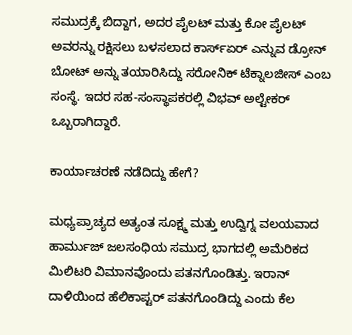ಸಮುದ್ರಕ್ಕೆ ಬಿದ್ದಾಗ, ಅದರ ಪೈಲಟ್ ಮತ್ತು ಕೋ ಪೈಲಟ್ ಅವರನ್ನು ರಕ್ಷಿಸಲು ಬಳಸಲಾದ ಕಾರ್ಸ್ಏರ್ ಎನ್ನುವ ಡ್ರೋನ್ ಬೋಟ್ ಅನ್ನು ತಯಾರಿಸಿದ್ದು ಸರೋನಿಕ್ ಟೆಕ್ನಾಲಜೀಸ್ ಎಂಬ ಸಂಸ್ಥೆ. ಇದರ ಸಹ-ಸಂಸ್ಥಾಪಕರಲ್ಲಿ ವಿಭವ್ ಅಲ್ಟೇಕರ್ ಒಬ್ಬರಾಗಿದ್ದಾರೆ.

ಕಾರ್ಯಾಚರಣೆ ನಡೆದಿದ್ದು ಹೇಗೆ?

ಮಧ್ಯಪ್ರಾಚ್ಯದ ಅತ್ಯಂತ ಸೂಕ್ಷ್ಮ ಮತ್ತು ಉದ್ವಿಗ್ನ ವಲಯವಾದ ಹಾರ್ಮುಜ್ ಜಲಸಂಧಿಯ ಸಮುದ್ರ ಭಾಗದಲ್ಲಿ ಅಮೆರಿಕದ ಮಿಲಿಟರಿ ವಿಮಾನವೊಂದು ಪತನಗೊಂಡಿತ್ತು. ಇರಾನ್ ದಾಳಿಯಿಂದ ಹೆಲಿಕಾಪ್ಟರ್ ಪತನಗೊಂಡಿದ್ದು ಎಂದು ಕೆಲ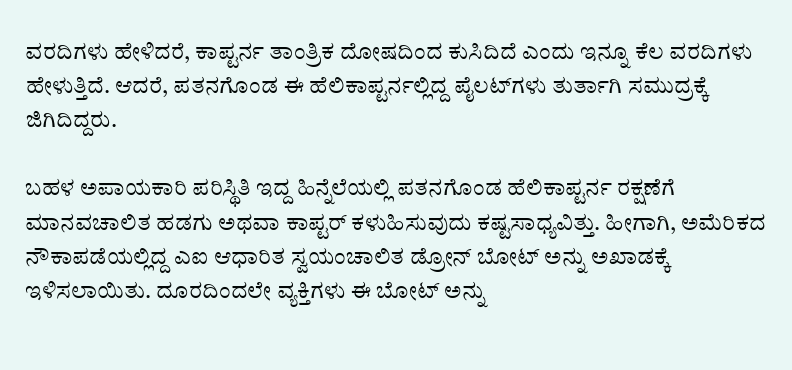ವರದಿಗಳು ಹೇಳಿದರೆ, ಕಾಪ್ಟರ್ನ ತಾಂತ್ರಿಕ ದೋಷದಿಂದ ಕುಸಿದಿದೆ ಎಂದು ಇನ್ನೂ ಕೆಲ ವರದಿಗಳು ಹೇಳುತ್ತಿದೆ. ಆದರೆ, ಪತನಗೊಂಡ ಈ ಹೆಲಿಕಾಪ್ಟರ್ನಲ್ಲಿದ್ದ ಪೈಲಟ್‌ಗಳು ತುರ್ತಾಗಿ ಸಮುದ್ರಕ್ಕೆ ಜಿಗಿದಿದ್ದರು.

ಬಹಳ ಅಪಾಯಕಾರಿ ಪರಿಸ್ಥಿತಿ ಇದ್ದ ಹಿನ್ನೆಲೆಯಲ್ಲಿ ಪತನಗೊಂಡ ಹೆಲಿಕಾಪ್ಟರ್ನ ರಕ್ಷಣೆಗೆ ಮಾನವಚಾಲಿತ ಹಡಗು ಅಥವಾ ಕಾಪ್ಟರ್ ಕಳುಹಿಸುವುದು ಕಷ್ಟಸಾಧ್ಯವಿತ್ತು. ಹೀಗಾಗಿ, ಅಮೆರಿಕದ ನೌಕಾಪಡೆಯಲ್ಲಿದ್ದ ಎಐ ಆಧಾರಿತ ಸ್ವಯಂಚಾಲಿತ ಡ್ರೋನ್ ಬೋಟ್ ಅನ್ನು ಅಖಾಡಕ್ಕೆ ಇಳಿಸಲಾಯಿತು. ದೂರದಿಂದಲೇ ವ್ಯಕ್ತಿಗಳು ಈ ಬೋಟ್ ಅನ್ನು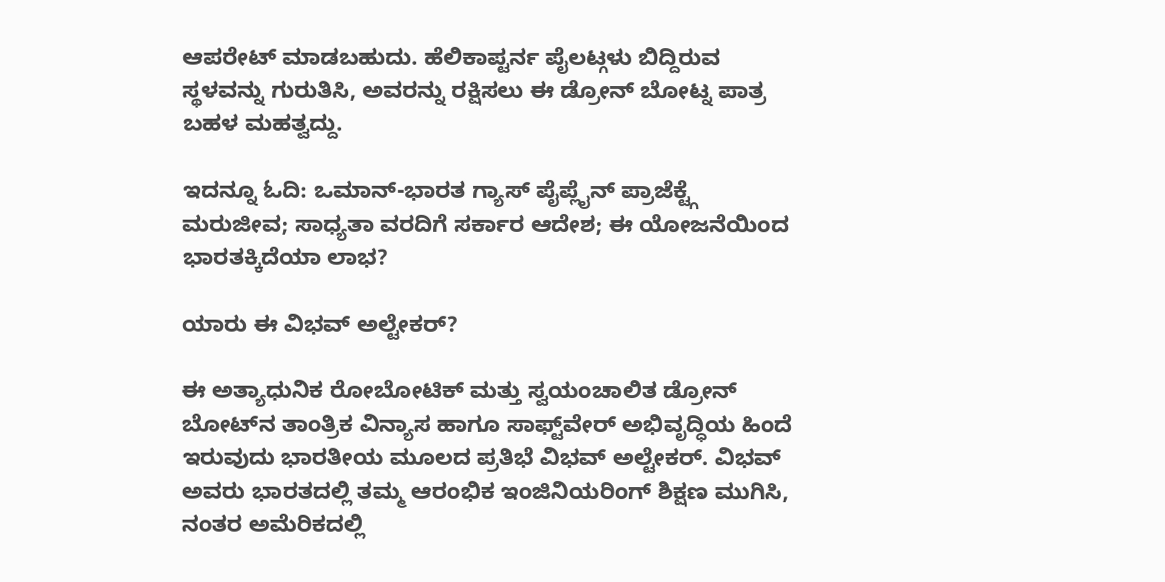ಆಪರೇಟ್ ಮಾಡಬಹುದು. ಹೆಲಿಕಾಪ್ಟರ್ನ ಪೈಲಟ್ಗಳು ಬಿದ್ದಿರುವ ಸ್ಥಳವನ್ನು ಗುರುತಿಸಿ, ಅವರನ್ನು ರಕ್ಷಿಸಲು ಈ ಡ್ರೋನ್ ಬೋಟ್ನ ಪಾತ್ರ ಬಹಳ ಮಹತ್ವದ್ದು.

ಇದನ್ನೂ ಓದಿ: ಒಮಾನ್-ಭಾರತ ಗ್ಯಾಸ್ ಪೈಪ್ಲೈನ್ ಪ್ರಾಜೆಕ್ಟ್ಗೆ ಮರುಜೀವ; ಸಾಧ್ಯತಾ ವರದಿಗೆ ಸರ್ಕಾರ ಆದೇಶ; ಈ ಯೋಜನೆಯಿಂದ ಭಾರತಕ್ಕಿದೆಯಾ ಲಾಭ?

ಯಾರು ಈ ವಿಭವ್ ಅಲ್ಟೇಕರ್?

ಈ ಅತ್ಯಾಧುನಿಕ ರೋಬೋಟಿಕ್ ಮತ್ತು ಸ್ವಯಂಚಾಲಿತ ಡ್ರೋನ್ ಬೋಟ್‌ನ ತಾಂತ್ರಿಕ ವಿನ್ಯಾಸ ಹಾಗೂ ಸಾಫ್ಟ್‌ವೇರ್ ಅಭಿವೃದ್ಧಿಯ ಹಿಂದೆ ಇರುವುದು ಭಾರತೀಯ ಮೂಲದ ಪ್ರತಿಭೆ ವಿಭವ್ ಅಲ್ಟೇಕರ್. ವಿಭವ್ ಅವರು ಭಾರತದಲ್ಲಿ ತಮ್ಮ ಆರಂಭಿಕ ಇಂಜಿನಿಯರಿಂಗ್ ಶಿಕ್ಷಣ ಮುಗಿಸಿ, ನಂತರ ಅಮೆರಿಕದಲ್ಲಿ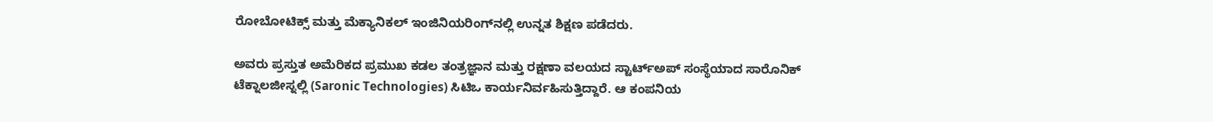ರೋಬೋಟಿಕ್ಸ್ ಮತ್ತು ಮೆಕ್ಯಾನಿಕಲ್ ಇಂಜಿನಿಯರಿಂಗ್‌ನಲ್ಲಿ ಉನ್ನತ ಶಿಕ್ಷಣ ಪಡೆದರು.

ಅವರು ಪ್ರಸ್ತುತ ಅಮೆರಿಕದ ಪ್ರಮುಖ ಕಡಲ ತಂತ್ರಜ್ಞಾನ ಮತ್ತು ರಕ್ಷಣಾ ವಲಯದ ಸ್ಟಾರ್ಟ್‌ಅಪ್ ಸಂಸ್ಥೆಯಾದ ಸಾರೊನಿಕ್ ಟೆಕ್ನಾಲಜೀಸ್ನಲ್ಲಿ (Saronic Technologies) ಸಿಟಿಒ ಕಾರ್ಯನಿರ್ವಹಿಸುತ್ತಿದ್ದಾರೆ. ಆ ಕಂಪನಿಯ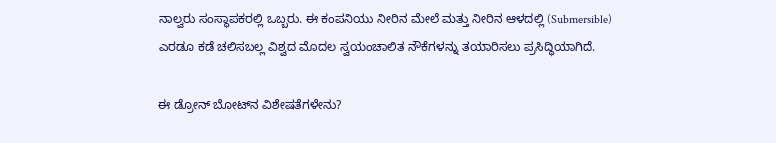ನಾಲ್ವರು ಸಂಸ್ಥಾಪಕರಲ್ಲಿ ಒಬ್ಬರು. ಈ ಕಂಪನಿಯು ನೀರಿನ ಮೇಲೆ ಮತ್ತು ನೀರಿನ ಆಳದಲ್ಲಿ (Submersible) ಎರಡೂ ಕಡೆ ಚಲಿಸಬಲ್ಲ ವಿಶ್ವದ ಮೊದಲ ಸ್ವಯಂಚಾಲಿತ ನೌಕೆಗಳನ್ನು ತಯಾರಿಸಲು ಪ್ರಸಿದ್ಧಿಯಾಗಿದೆ.

ಈ ಡ್ರೋನ್ ಬೋಟ್‌ನ ವಿಶೇಷತೆಗಳೇನು?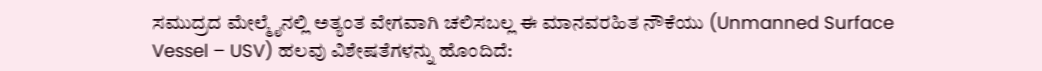ಸಮುದ್ರದ ಮೇಲ್ಮೈನಲ್ಲಿ ಅತ್ಯಂತ ವೇಗವಾಗಿ ಚಲಿಸಬಲ್ಲ ಈ ಮಾನವರಹಿತ ನೌಕೆಯು (Unmanned Surface Vessel – USV) ಹಲವು ವಿಶೇಷತೆಗಳನ್ನು ಹೊಂದಿದೆ: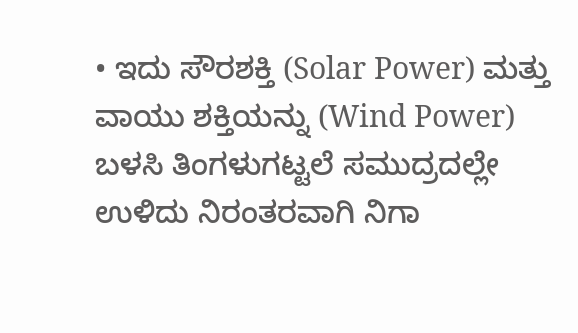• ಇದು ಸೌರಶಕ್ತಿ (Solar Power) ಮತ್ತು ವಾಯು ಶಕ್ತಿಯನ್ನು (Wind Power) ಬಳಸಿ ತಿಂಗಳುಗಟ್ಟಲೆ ಸಮುದ್ರದಲ್ಲೇ ಉಳಿದು ನಿರಂತರವಾಗಿ ನಿಗಾ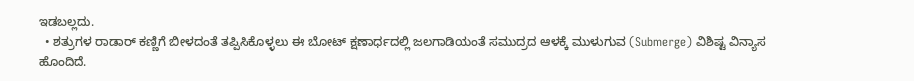ಇಡಬಲ್ಲದು.
  • ಶತ್ರುಗಳ ರಾಡಾರ್‌ ಕಣ್ಣಿಗೆ ಬೀಳದಂತೆ ತಪ್ಪಿಸಿಕೊಳ್ಳಲು ಈ ಬೋಟ್ ಕ್ಷಣಾರ್ಧದಲ್ಲಿ ಜಲಗಾಡಿಯಂತೆ ಸಮುದ್ರದ ಆಳಕ್ಕೆ ಮುಳುಗುವ (Submerge) ವಿಶಿಷ್ಟ ವಿನ್ಯಾಸ ಹೊಂದಿದೆ.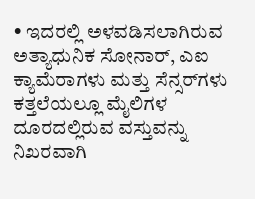• ಇದರಲ್ಲಿ ಅಳವಡಿಸಲಾಗಿರುವ ಅತ್ಯಾಧುನಿಕ ಸೋನಾರ್, ಎಐ ಕ್ಯಾಮೆರಾಗಳು ಮತ್ತು ಸೆನ್ಸರ್‌ಗಳು ಕತ್ತಲೆಯಲ್ಲೂ ಮೈಲಿಗಳ ದೂರದಲ್ಲಿರುವ ವಸ್ತುವನ್ನು ನಿಖರವಾಗಿ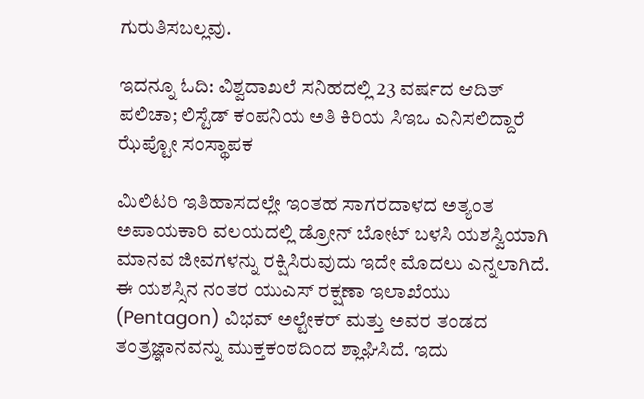ಗುರುತಿಸಬಲ್ಲವು.

ಇದನ್ನೂ ಓದಿ: ವಿಶ್ವದಾಖಲೆ ಸನಿಹದಲ್ಲಿ 23 ವರ್ಷದ ಆದಿತ್ ಪಲಿಚಾ; ಲಿಸ್ಟೆಡ್ ಕಂಪನಿಯ ಅತಿ ಕಿರಿಯ ಸಿಇಒ ಎನಿಸಲಿದ್ದಾರೆ ಝೆಪ್ಟೋ ಸಂಸ್ಥಾಪಕ

ಮಿಲಿಟರಿ ಇತಿಹಾಸದಲ್ಲೇ ಇಂತಹ ಸಾಗರದಾಳದ ಅತ್ಯಂತ ಅಪಾಯಕಾರಿ ವಲಯದಲ್ಲಿ ಡ್ರೋನ್ ಬೋಟ್ ಬಳಸಿ ಯಶಸ್ವಿಯಾಗಿ ಮಾನವ ಜೀವಗಳನ್ನು ರಕ್ಷಿಸಿರುವುದು ಇದೇ ಮೊದಲು ಎನ್ನಲಾಗಿದೆ. ಈ ಯಶಸ್ಸಿನ ನಂತರ ಯುಎಸ್ ರಕ್ಷಣಾ ಇಲಾಖೆಯು (Pentagon) ವಿಭವ್ ಅಲ್ಟೇಕರ್ ಮತ್ತು ಅವರ ತಂಡದ ತಂತ್ರಜ್ಞಾನವನ್ನು ಮುಕ್ತಕಂಠದಿಂದ ಶ್ಲಾಘಿಸಿದೆ. ಇದು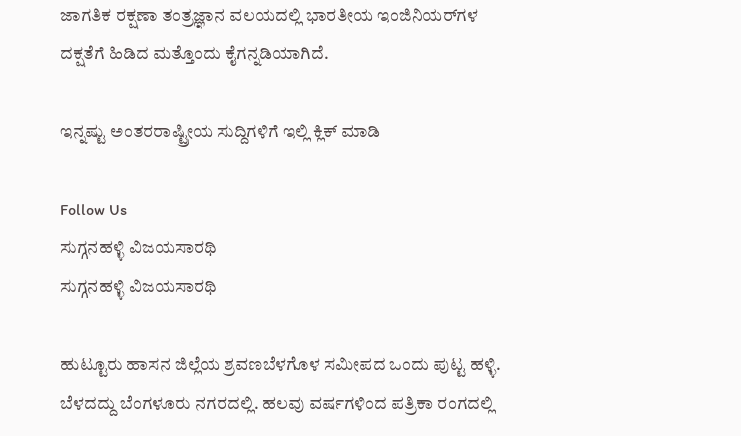ಜಾಗತಿಕ ರಕ್ಷಣಾ ತಂತ್ರಜ್ಞಾನ ವಲಯದಲ್ಲಿ ಭಾರತೀಯ ಇಂಜಿನಿಯರ್‌ಗಳ ದಕ್ಷತೆಗೆ ಹಿಡಿದ ಮತ್ತೊಂದು ಕೈಗನ್ನಡಿಯಾಗಿದೆ.

ಇನ್ನಷ್ಟು ಅಂತರರಾಷ್ಟ್ರೀಯ ಸುದ್ದಿಗಳಿಗೆ ಇಲ್ಲಿ ಕ್ಲಿಕ್ ಮಾಡಿ

Follow Us
ಸುಗ್ಗನಹಳ್ಳಿ ವಿಜಯಸಾರಥಿ
ಸುಗ್ಗನಹಳ್ಳಿ ವಿಜಯಸಾರಥಿ

ಹುಟ್ಟೂರು ಹಾಸನ ಜಿಲ್ಲೆಯ ಶ್ರವಣಬೆಳಗೊಳ ಸಮೀಪದ ಒಂದು ಪುಟ್ಟ ಹಳ್ಳಿ. ಬೆಳದದ್ದು ಬೆಂಗಳೂರು ನಗರದಲ್ಲಿ. ಹಲವು ವರ್ಷಗಳಿಂದ ಪತ್ರಿಕಾ ರಂಗದಲ್ಲಿ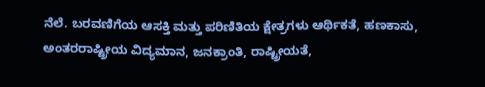ನೆಲೆ. ಬರವಣಿಗೆಯ ಆಸಕ್ತಿ ಮತ್ತು ಪರಿಣಿತಿಯ ಕ್ಷೇತ್ರಗಳು ಆರ್ಥಿಕತೆ, ಹಣಕಾಸು, ಅಂತರರಾಷ್ಟ್ರೀಯ ವಿದ್ಯಮಾನ, ಜನಕ್ರಾಂತಿ, ರಾಷ್ಟ್ರೀಯತೆ,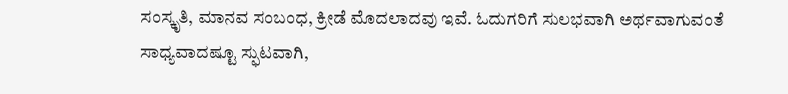ಸಂಸ್ಕೃತಿ, ಮಾನವ ಸಂಬಂಧ, ಕ್ರೀಡೆ ಮೊದಲಾದವು ಇವೆ. ಓದುಗರಿಗೆ ಸುಲಭವಾಗಿ ಅರ್ಥವಾಗುವಂತೆ ಸಾಧ್ಯವಾದಷ್ಟೂ ಸ್ಫುಟವಾಗಿ,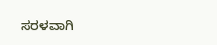ಸರಳವಾಗಿ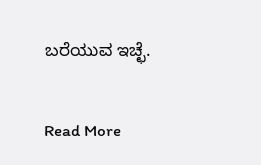ಬರೆಯುವ ಇಚ್ಛೆ.

Read More